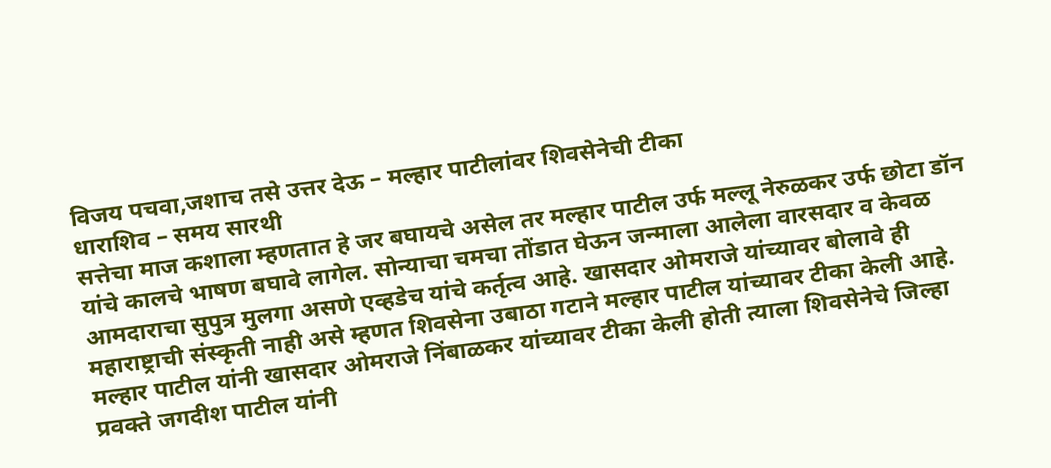विजय पचवा,जशाच तसे उत्तर देऊ – मल्हार पाटीलांवर शिवसेनेची टीका
धाराशिव – समय सारथी
सत्तेचा माज कशाला म्हणतात हे जर बघायचे असेल तर मल्हार पाटील उर्फ मल्लू नेरुळकर उर्फ छोटा डॉन यांचे कालचे भाषण बघावे लागेल. सोन्याचा चमचा तोंडात घेऊन जन्माला आलेला वारसदार व केवळ आमदाराचा सुपुत्र मुलगा असणे एव्हडेच यांचे कर्तृत्व आहे. खासदार ओमराजे यांच्यावर बोलावे ही महाराष्ट्राची संस्कृती नाही असे म्हणत शिवसेना उबाठा गटाने मल्हार पाटील यांच्यावर टीका केली आहे.
मल्हार पाटील यांनी खासदार ओमराजे निंबाळकर यांच्यावर टीका केली होती त्याला शिवसेनेचे जिल्हा प्रवक्ते जगदीश पाटील यांनी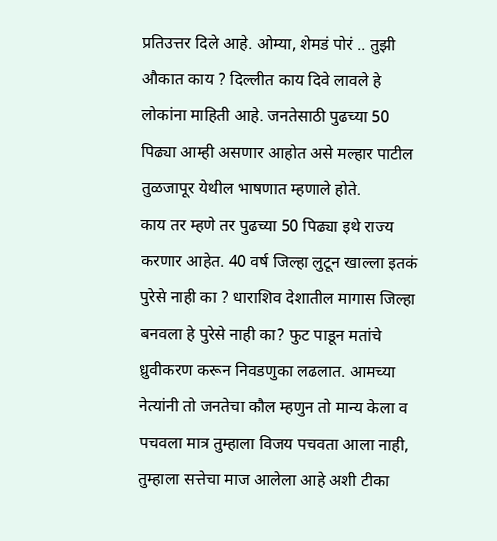प्रतिउत्तर दिले आहे. ओम्या, शेमडं पोरं .. तुझी औकात काय ? दिल्लीत काय दिवे लावले हे लोकांना माहिती आहे. जनतेसाठी पुढच्या 50 पिढ्या आम्ही असणार आहोत असे मल्हार पाटील तुळजापूर येथील भाषणात म्हणाले होते.
काय तर म्हणे तर पुढच्या 50 पिढ्या इथे राज्य करणार आहेत. 40 वर्ष जिल्हा लुटून खाल्ला इतकं पुरेसे नाही का ? धाराशिव देशातील मागास जिल्हा बनवला हे पुरेसे नाही का? फुट पाडून मतांचे ध्रुवीकरण करून निवडणुका लढलात. आमच्या नेत्यांनी तो जनतेचा कौल म्हणुन तो मान्य केला व पचवला मात्र तुम्हाला विजय पचवता आला नाही, तुम्हाला सत्तेचा माज आलेला आहे अशी टीका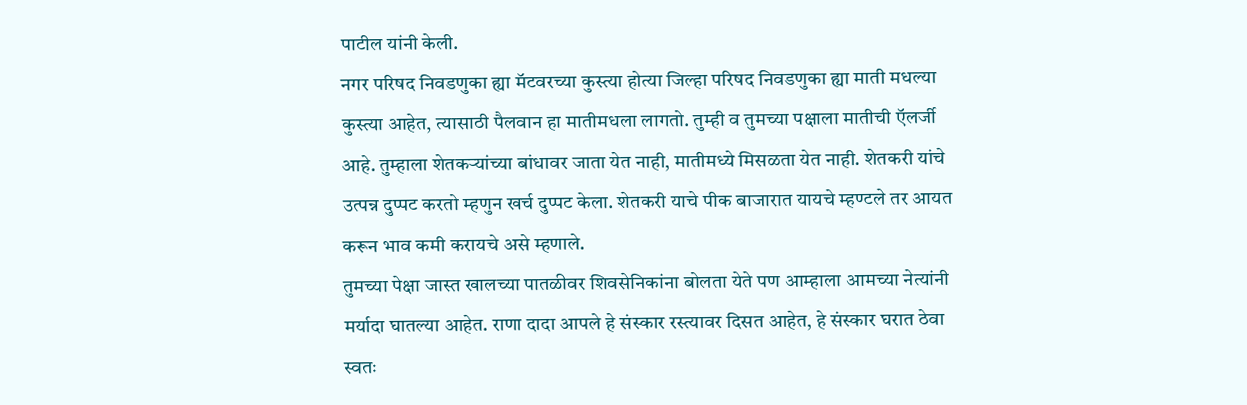पाटील यांनी केली.
नगर परिषद निवडणुका ह्या मॅटवरच्या कुस्त्या होत्या जिल्हा परिषद निवडणुका ह्या माती मधल्या कुस्त्या आहेत, त्यासाठी पैलवान हा मातीमधला लागतो. तुम्ही व तुमच्या पक्षाला मातीची ऍलर्जी आहे. तुम्हाला शेतकऱ्यांच्या बांधावर जाता येत नाही, मातीमध्ये मिसळता येत नाही. शेतकरी यांचे उत्पन्न दुप्पट करतो म्हणुन खर्च दुप्पट केला. शेतकरी याचे पीक बाजारात यायचे म्हण्टले तर आयत करून भाव कमी करायचे असे म्हणाले.
तुमच्या पेक्षा जास्त खालच्या पातळीवर शिवसेनिकांना बोलता येते पण आम्हाला आमच्या नेत्यांनी मर्यादा घातल्या आहेत. राणा दादा आपले हे संस्कार रस्त्यावर दिसत आहेत, हे संस्कार घरात ठेवा स्वतः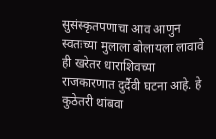सुसंस्कृतपणाचा आव आणुन स्वतःच्या मुलाला बोलायला लावावे ही खरेतर धाराशिवच्या राजकारणात दुर्दैवी घटना आहे. हे कुठेतरी थांबवा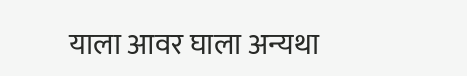याला आवर घाला अन्यथा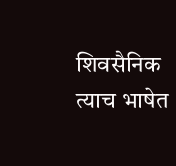शिवसैनिक त्याच भाषेत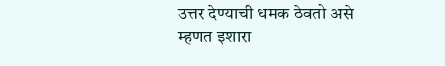उत्तर देण्याची धमक ठेवतो असे म्हणत इशारा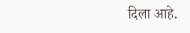दिला आहे.